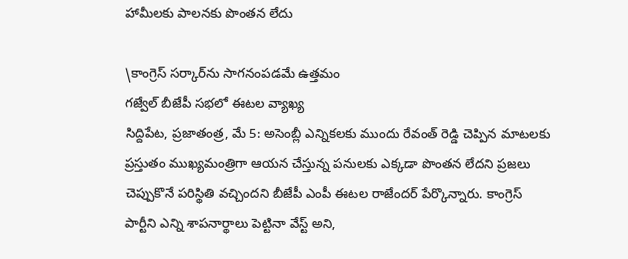హామీలకు పాలనకు పొంతన లేదు

\కాంగ్రెస్ సర్కార్‌ను సాగనంపడమే ఉత్తమం
గజ్వేల్ బీజేపీ సభలో ఈటల వ్యాఖ్య
సిద్దిపేట, ప్రజాతంత్ర, మే 5: అసెంబ్లీ ఎన్నికలకు ముందు రేవంత్ రెడ్డి చెప్పిన మాటలకు ప్రస్తుతం ముఖ్యమంత్రిగా ఆయన చేస్తున్న పనులకు ఎక్కడా పొంతన లేదని ప్రజలు చెప్పుకొనే పరిస్థితి వచ్చిందని బీజేపీ ఎంపీ ఈటల రాజేందర్ పేర్కొన్నారు. కాంగ్రెస్ పార్టీని ఎన్ని శాపనార్థాలు పెట్టినా వేస్ట్ అని,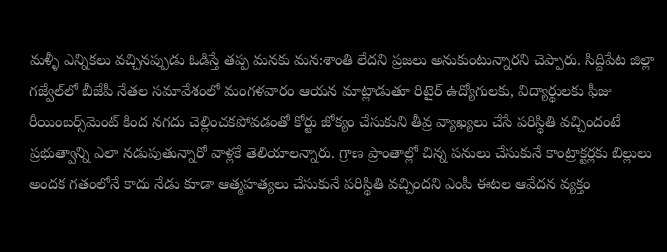మళ్ళీ ఎన్నికలు వచ్చినప్పుడు ఓడిస్తే తప్ప మనకు మన:శాంతి లేదని ప్రజలు అనుకుంటున్నారని చెప్పారు. సిద్దిపేట జిల్లా గజ్వేల్‌లో బీజేపీ నేతల సమావేశంలో మంగళవారం ఆయన మాట్లాడుతూ రిటైర్ ఉద్యోగులకు, విద్యార్థులకు ఫీజు రీయింబర్స్‌మెంట్ కింద నగదు చెల్లించకపోవడంతో కోర్టు జోక్యం చేసుకుని తీవ్ర వ్యాఖ్యలు చేసే పరిస్థితి వచ్చిందంటే ప్రభుత్వాన్ని ఎలా నడుపుతున్నారో వాళ్లకే తెలియాలన్నారు. గ్రాణ ప్రాంతాల్లో చిన్న పనులు చేసుకునే కాంట్రాక్టర్లకు బిల్లులు అందక గతంలోనే కాదు నేడు కూడా ఆత్మహత్యలు చేసుకునే పరిస్థితి వచ్చిందని ఎంపీ ఈటల ఆవేదన వ్యక్తం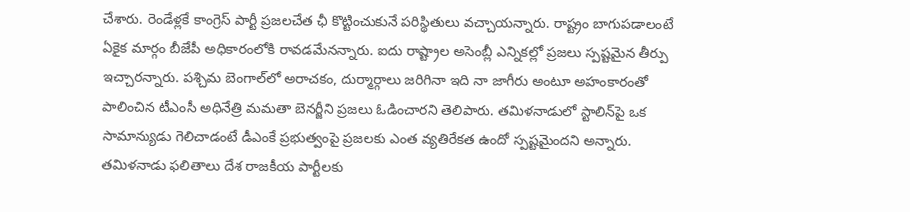చేశారు. రెండేళ్లకే కాంగ్రెస్ పార్టీ ప్రజలచేత ఛీ కొట్టించుకునే పరిస్థితులు వచ్చాయన్నారు. రాష్ట్రం బాగుపడాలంటే ఏకైక మార్గం బీజేపీ అధికారంలోకి రావడమేనన్నారు. ఐదు రాష్ట్రాల అసెంబ్లీ ఎన్నికల్లో ప్రజలు స్పష్టమైన తీర్పు ఇచ్చారన్నారు. పశ్చిమ బెంగాల్‌లో అరాచకం, దుర్మార్గాలు జరిగినా ఇది నా జాగీరు అంటూ అహంకారంతో పాలించిన టీఎంసీ అధినేత్రి మమతా బెనర్జీని ప్రజలు ఓడించారని తెలిపారు. తమిళనాడులో స్టాలిన్‌పై ఒక సామాన్యుడు గెలిచాడంటే డీఎంకే ప్రభుత్వంపై ప్రజలకు ఎంత వ్యతిరేకత ఉందో స్పష్టమైందని అన్నారు. తమిళనాడు ఫలితాలు దేశ రాజకీయ పార్టీలకు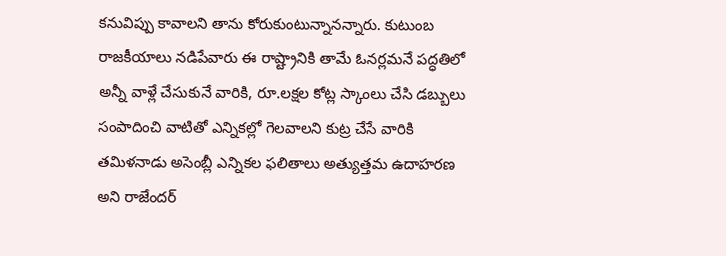కనువిప్పు కావాలని తాను కోరుకుంటున్నానన్నారు. కుటుంబ రాజకీయాలు నడిపేవారు ఈ రాష్ట్రానికి తామే ఓనర్లమనే పద్ధతిలో అన్నీ వాళ్లే చేసుకునే వారికి, రూ.లక్షల కోట్ల స్కాంలు చేసి డబ్బులు సంపాదించి వాటితో ఎన్నికల్లో గెలవాలని కుట్ర చేసే వారికి తమిళనాడు అసెంబ్లీ ఎన్నికల ఫలితాలు అత్యుత్తమ ఉదాహరణ అని రాజేందర్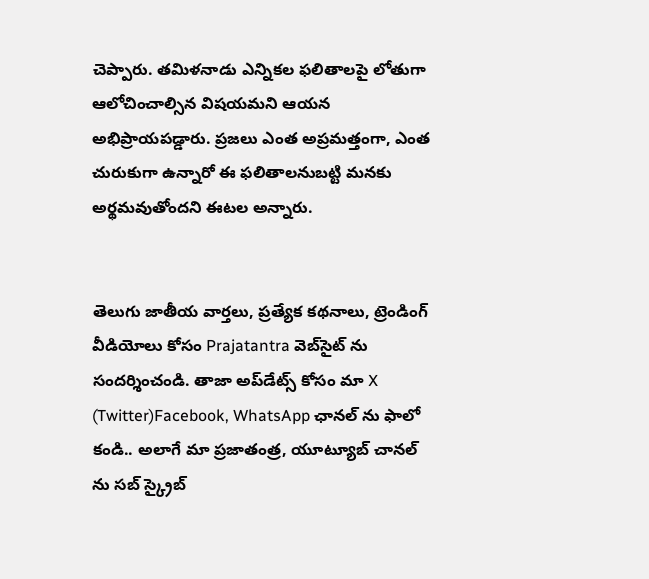చెప్పారు. తమిళనాడు ఎన్నికల ఫలితాలపై లోతుగా ఆలోచించాల్సిన విషయమని ఆయన అభిప్రాయపడ్డారు. ప్రజలు ఎంత అప్రమత్తంగా, ఎంత చురుకుగా ఉన్నారో ఈ ఫలితాలనుబట్టి మనకు అర్థమవుతోందని ఈటల అన్నారు.


తెలుగు జాతీయ వార్తలు, ప్రత్యేక కథనాలు, ట్రెండింగ్ వీడియోలు కోసం Prajatantra వెబ్‌సైట్ ను సందర్శించండి. తాజా అప్‌డేట్స్ కోసం మా X (Twitter)Facebook, WhatsApp ఛానల్ ను ఫాలో కండి.. అలాగే మా ప్రజాతంత్ర, యూట్యూబ్ చానల్ ను సబ్ స్క్రైబ్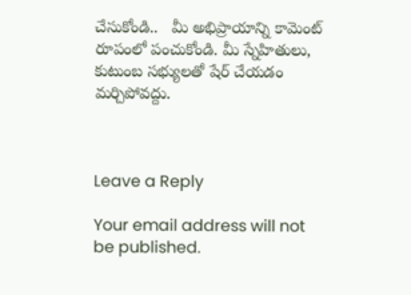చేసుకోండి..   మీ అభిప్రాయాన్ని కామెంట్ రూపంలో పంచుకోండి. మీ స్నేహితులు, కుటుంబ సభ్యులతో షేర్ చేయడం మర్చిపోవద్దు.



Leave a Reply

Your email address will not be published.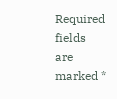Required fields are marked *